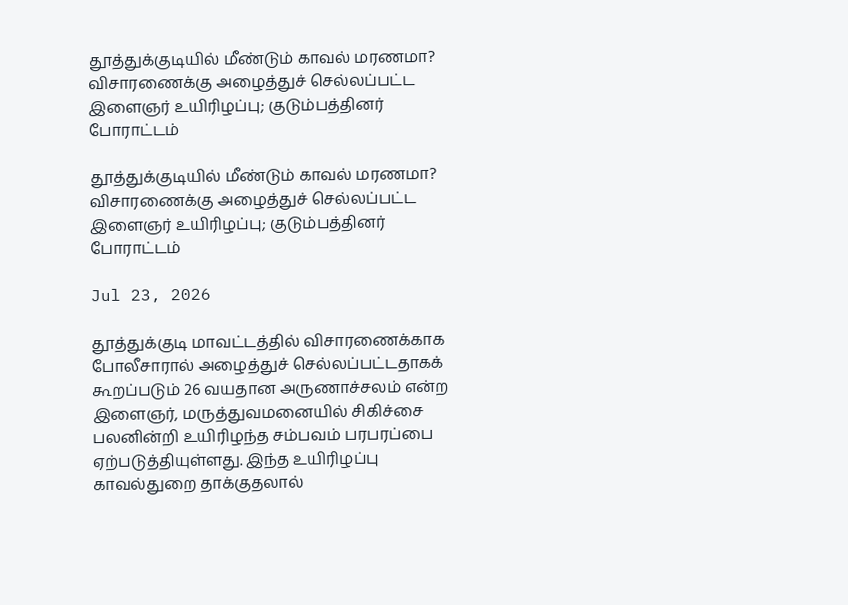தூத்துக்குடியில் மீண்டும் காவல் மரணமா? விசாரணைக்கு அழைத்துச் செல்லப்பட்ட இளைஞர் உயிரிழப்பு; குடும்பத்தினர் போராட்டம்

தூத்துக்குடியில் மீண்டும் காவல் மரணமா? விசாரணைக்கு அழைத்துச் செல்லப்பட்ட இளைஞர் உயிரிழப்பு; குடும்பத்தினர் போராட்டம்

Jul 23, 2026

தூத்துக்குடி மாவட்டத்தில் விசாரணைக்காக போலீசாரால் அழைத்துச் செல்லப்பட்டதாகக் கூறப்படும் 26 வயதான அருணாச்சலம் என்ற இளைஞர், மருத்துவமனையில் சிகிச்சை பலனின்றி உயிரிழந்த சம்பவம் பரபரப்பை ஏற்படுத்தியுள்ளது. இந்த உயிரிழப்பு காவல்துறை தாக்குதலால்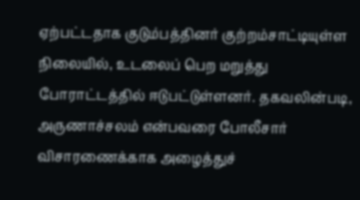ஏற்பட்டதாக குடும்பத்தினர் குற்றம்சாட்டியுள்ள நிலையில், உடலைப் பெற மறுத்து போராட்டத்தில் ஈடுபட்டுள்ளனர். தகவலின்படி, அருணாச்சலம் என்பவரை போலீசார் விசாரணைக்காக அழைத்துச்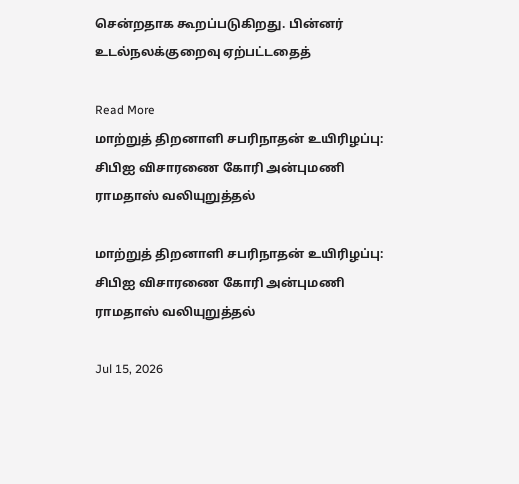சென்றதாக கூறப்படுகிறது. பின்னர் உடல்நலக்குறைவு ஏற்பட்டதைத்

Read More
மாற்றுத் திறனாளி சபரிநாதன் உயிரிழப்பு: சிபிஐ விசாரணை கோரி அன்புமணி ராமதாஸ் வலியுறுத்தல்

மாற்றுத் திறனாளி சபரிநாதன் உயிரிழப்பு: சிபிஐ விசாரணை கோரி அன்புமணி ராமதாஸ் வலியுறுத்தல்

Jul 15, 2026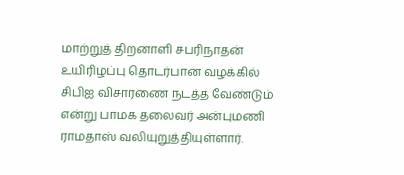மாற்றுத் திறனாளி சபரிநாதன் உயிரிழப்பு தொடர்பான வழக்கில் சிபிஐ விசாரணை நடத்த வேண்டும் என்று பாமக தலைவர் அன்புமணி ராமதாஸ் வலியுறுத்தியுள்ளார்.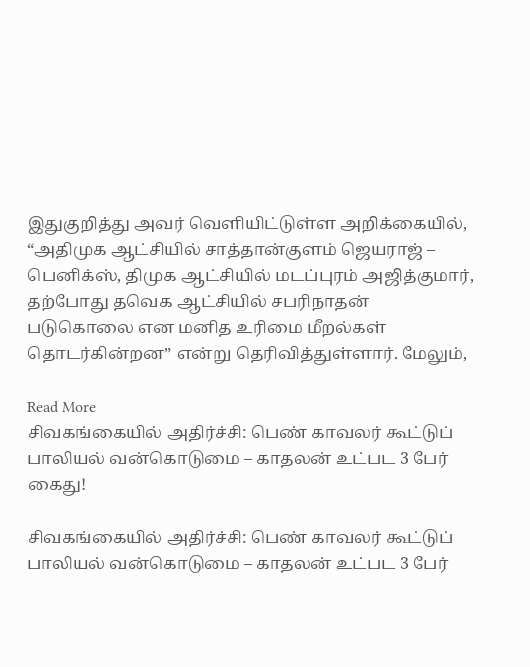இதுகுறித்து அவர் வெளியிட்டுள்ள அறிக்கையில், “அதிமுக ஆட்சியில் சாத்தான்குளம் ஜெயராஜ் – பெனிக்ஸ், திமுக ஆட்சியில் மடப்புரம் அஜித்குமார், தற்போது தவெக ஆட்சியில் சபரிநாதன் படுகொலை என மனித உரிமை மீறல்கள் தொடர்கின்றன” என்று தெரிவித்துள்ளார். மேலும்,

Read More
சிவகங்கையில் அதிர்ச்சி: பெண் காவலர் கூட்டுப் பாலியல் வன்கொடுமை – காதலன் உட்பட 3 பேர் கைது!

சிவகங்கையில் அதிர்ச்சி: பெண் காவலர் கூட்டுப் பாலியல் வன்கொடுமை – காதலன் உட்பட 3 பேர்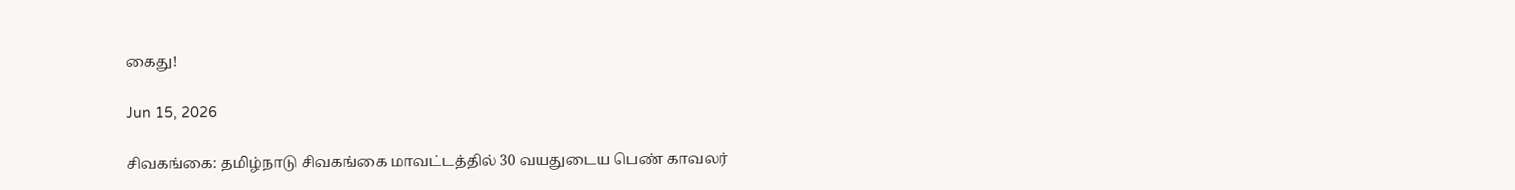கைது!

Jun 15, 2026

சிவகங்கை: தமிழ்நாடு சிவகங்கை மாவட்டத்தில் 30 வயதுடைய பெண் காவலர்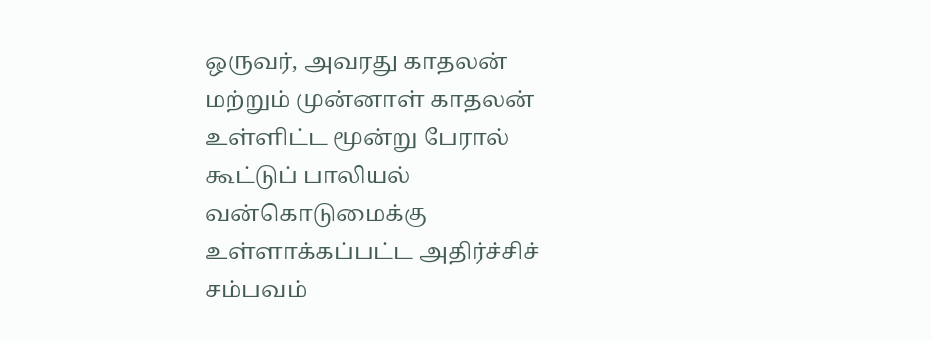ஒருவர், அவரது காதலன் மற்றும் முன்னாள் காதலன் உள்ளிட்ட மூன்று பேரால் கூட்டுப் பாலியல் வன்கொடுமைக்கு உள்ளாக்கப்பட்ட அதிர்ச்சிச் சம்பவம்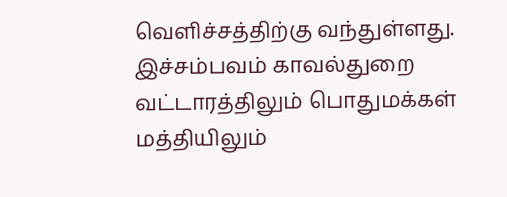வெளிச்சத்திற்கு வந்துள்ளது. இச்சம்பவம் காவல்துறை வட்டாரத்திலும் பொதுமக்கள் மத்தியிலும்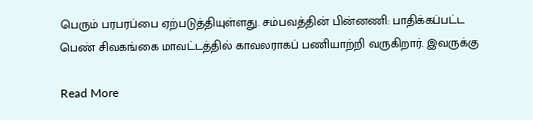பெரும் பரபரப்பை ஏற்படுத்தியுள்ளது. சம்பவத்தின் பின்னணி: பாதிக்கப்பட்ட பெண் சிவகங்கை மாவட்டத்தில் காவலராகப் பணியாற்றி வருகிறார். இவருக்கு

Read More